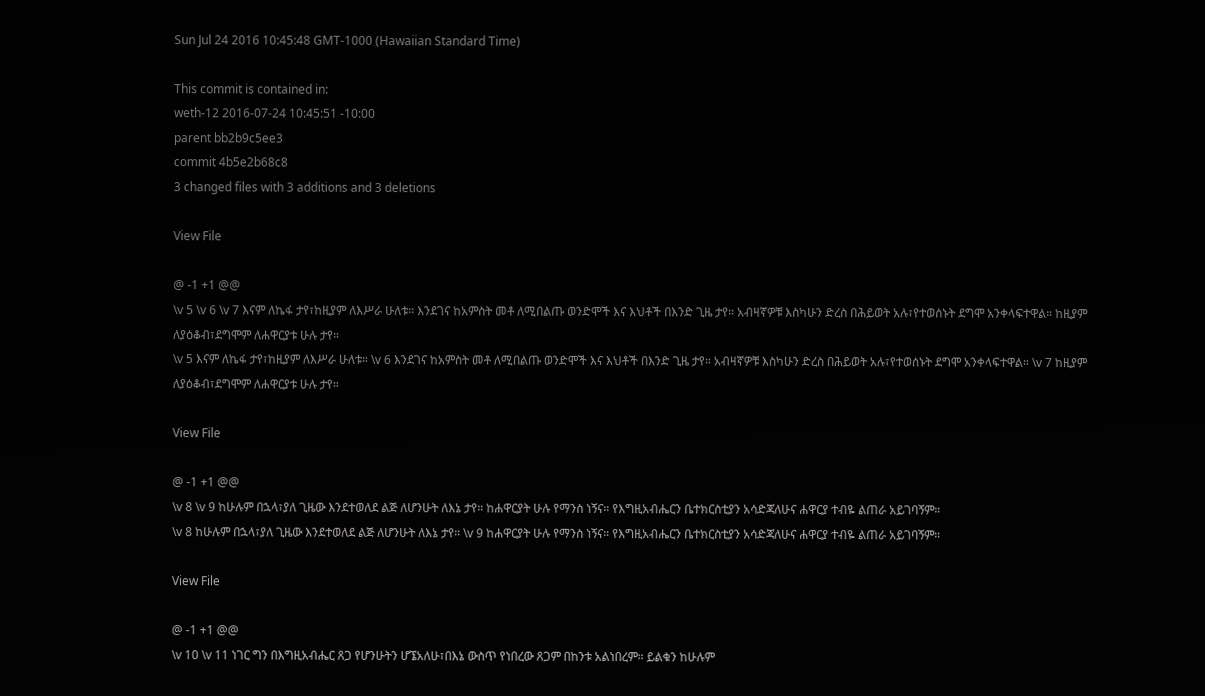Sun Jul 24 2016 10:45:48 GMT-1000 (Hawaiian Standard Time)

This commit is contained in:
weth-12 2016-07-24 10:45:51 -10:00
parent bb2b9c5ee3
commit 4b5e2b68c8
3 changed files with 3 additions and 3 deletions

View File

@ -1 +1 @@
\v 5 \v 6 \v 7 እናም ለኬፋ ታየ፣ከዚያም ለእሥራ ሁለቱ። እንደገና ከአምስት መቶ ለሚበልጡ ወንድሞች እና እህቶች በእንድ ጊዜ ታየ። አብዛኛዎቹ እስካሁን ድረስ በሕይወት አሉ፣የተወሰኑት ደግሞ አንቀላፍተዋል። ከዚያም ለያዕቆብ፣ደግሞም ለሐዋርያቱ ሁሉ ታየ።
\v 5 እናም ለኬፋ ታየ፣ከዚያም ለእሥራ ሁለቱ። \v 6 እንደገና ከአምስት መቶ ለሚበልጡ ወንድሞች እና እህቶች በእንድ ጊዜ ታየ። አብዛኛዎቹ እስካሁን ድረስ በሕይወት አሉ፣የተወሰኑት ደግሞ አንቀላፍተዋል። \v 7 ከዚያም ለያዕቆብ፣ደግሞም ለሐዋርያቱ ሁሉ ታየ።

View File

@ -1 +1 @@
\v 8 \v 9 ከሁሉም በኋላ፣ያለ ጊዜው እንደተወለደ ልጅ ለሆንሁት ለእኔ ታየ። ከሐዋርያት ሁሉ የማንስ ነኝና። የእግዚአብሔርን ቤተክርስቲያን አሳድጃለሁና ሐዋርያ ተብዬ ልጠራ አይገባኝም።
\v 8 ከሁሉም በኋላ፣ያለ ጊዜው እንደተወለደ ልጅ ለሆንሁት ለእኔ ታየ። \v 9 ከሐዋርያት ሁሉ የማንስ ነኝና። የእግዚአብሔርን ቤተክርስቲያን አሳድጃለሁና ሐዋርያ ተብዬ ልጠራ አይገባኝም።

View File

@ -1 +1 @@
\v 10 \v 11 ነገር ግን በእግዚአብሔር ጸጋ የሆንሁትን ሆኜአለሁ፣በእኔ ውስጥ የነበረው ጸጋም በከንቱ አልነበረም። ይልቁን ከሁሉም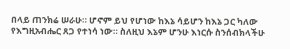በላይ ጠንክሬ ሠራሁ። ሆኖም ይህ የሆነው ከእኔ ሳይሆን ከእኔ ጋር ካለው የእግዚአብሔር ጸጋ የተነሳ ነው። ስለዚህ እኔም ሆንሁ እነርሱ ስንሰብክላችሁ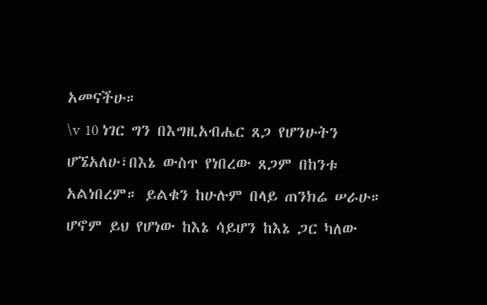አመናችሁ።
\v 10 ነገር ግን በእግዚአብሔር ጸጋ የሆንሁትን ሆኜአለሁ፣በእኔ ውስጥ የነበረው ጸጋም በከንቱ አልነበረም። ይልቁን ከሁሉም በላይ ጠንክሬ ሠራሁ። ሆኖም ይህ የሆነው ከእኔ ሳይሆን ከእኔ ጋር ካለው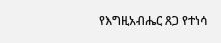የእግዚአብሔር ጸጋ የተነሳ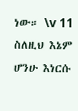ነው። \v 11 ስለዚህ እኔም ሆንሁ እነርሱ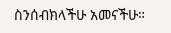ስንሰብክላችሁ አመናችሁ።